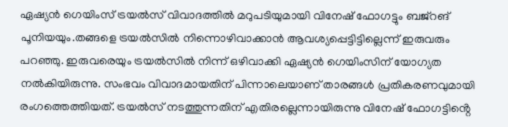ഏഷ്യൻ ഗെയിംസ് ട്രയൽസ് വിവാദത്തിൽ മറുപടിയുമായി വിനേഷ് ഫോഗട്ടും ബജ്റങ് പൂനിയയും.തങ്ങളെ ട്രയൽസിൽ നിന്നൊഴിവാക്കാൻ ആവശ്യപ്പെട്ടിട്ടില്ലെന്ന് ഇരുവരും പറഞ്ഞു. ഇരുവരെയും ട്രയൽസിൽ നിന്ന് ഒഴിവാക്കി ഏഷ്യൻ ഗെയിംസിന് യോഗ്യത നൽകിയിരുന്നു. സംഭവം വിവാദമായതിന് പിന്നാലെയാണ് താരങ്ങൾ പ്രതികരണവുമായി രംഗത്തെത്തിയത്. ട്രയൽസ് നടത്തുന്നതിന് എതിരല്ലെന്നായിരുന്നു വിനേഷ് ഫോഗട്ടിൻ്റെ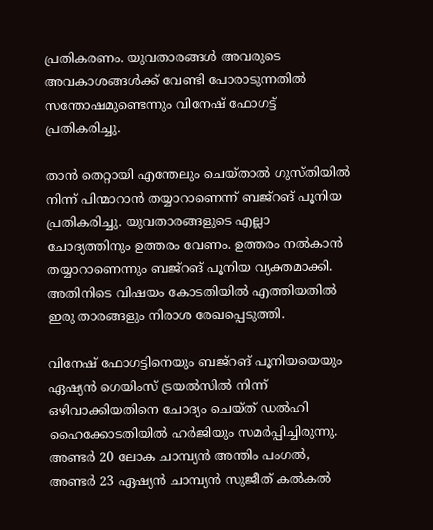പ്രതികരണം. യുവതാരങ്ങൾ അവരുടെ അവകാശങ്ങൾക്ക് വേണ്ടി പോരാടുന്നതിൽ സന്തോഷമുണ്ടെന്നും വിനേഷ് ഫോഗട്ട് പ്രതികരിച്ചു.

താൻ തെറ്റായി എന്തേലും ചെയ്താൽ ഗുസ്തിയിൽ നിന്ന് പിന്മാറാൻ തയ്യാറാണെന്ന് ബജ്റങ് പൂനിയ പ്രതികരിച്ചു. യുവതാരങ്ങളുടെ എല്ലാ ചോദ്യത്തിനും ഉത്തരം വേണം. ഉത്തരം നൽകാൻ തയ്യാറാണെന്നും ബജ്റങ് പൂനിയ വ്യക്തമാക്കി. അതിനിടെ വിഷയം കോടതിയിൽ എത്തിയതിൽ ഇരു താരങ്ങളും നിരാശ രേഖപ്പെടുത്തി.

വിനേഷ് ഫോഗട്ടിനെയും ബജ്റങ് പൂനിയയെയും ഏഷ്യൻ ഗെയിംസ് ട്രയൽസിൽ നിന്ന് ഒഴിവാക്കിയതിനെ ചോദ്യം ചെയ്ത് ഡൽഹി ഹൈക്കോടതിയിൽ ഹർജിയും സമർപ്പിച്ചിരുന്നു. അണ്ട‌ർ 20 ലോക ചാമ്പ്യൻ അന്തിം പംഗല്‍, അണ്ടർ 23 ഏഷ്യൻ ചാമ്പ്യൻ സുജീത് കല്‍കൽ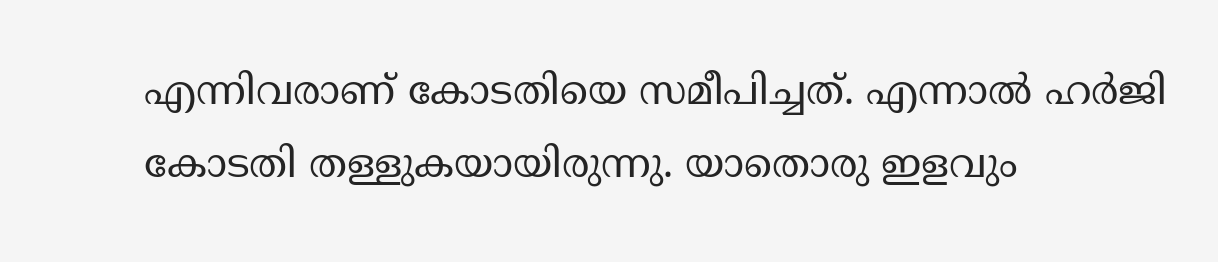എന്നിവരാണ് കോടതിയെ സമീപിച്ചത്. എന്നാൽ ഹർജി കോടതി തള്ളുകയായിരുന്നു. യാതൊരു ഇളവും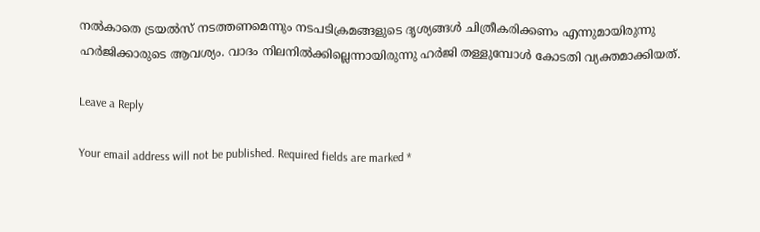നല്‍കാതെ ട്രയല്‍സ് നടത്തണമെന്നും നടപടിക്രമങ്ങളു‌ടെ ദൃശ്യങ്ങൾ ചിത്രീകരിക്കണം എന്നുമായിരുന്നു ഹര്‍ജിക്കാരുടെ ആവശ്യം. വാദം നിലനില്‍ക്കില്ലെന്നായിരുന്നു ഹർജി തള്ളുമ്പോൾ കോടതി വ്യക്തമാക്കിയത്.

Leave a Reply

Your email address will not be published. Required fields are marked *